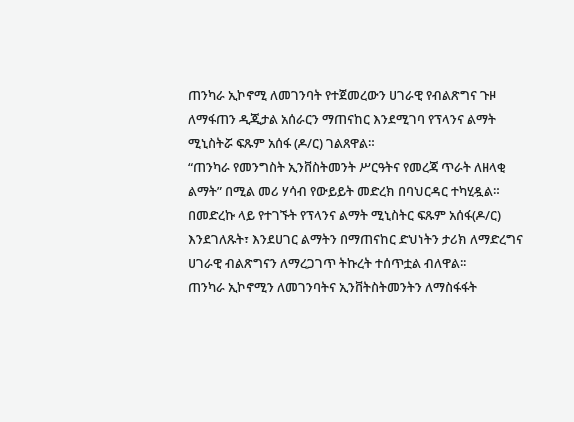ጠንካራ ኢኮኖሚ ለመገንባት የተጀመረውን ሀገራዊ የብልጽግና ጉዞ ለማፋጠን ዲጂታል አሰራርን ማጠናከር እንደሚገባ የፕላንና ልማት ሚኒስትሯ ፍጹም አሰፋ (ዶ/ር) ገልጸዋል።
“ጠንካራ የመንግስት ኢንቨስትመንት ሥርዓትና የመረጃ ጥራት ለዘላቂ ልማት” በሚል መሪ ሃሳብ የውይይት መድረክ በባህርዳር ተካሂዷል።
በመድረኩ ላይ የተገኙት የፕላንና ልማት ሚኒስትር ፍጹም አሰፋ(ዶ/ር) እንደገለጹት፣ እንደሀገር ልማትን በማጠናከር ድህነትን ታሪክ ለማድረግና ሀገራዊ ብልጽግናን ለማረጋገጥ ትኩረት ተሰጥቷል ብለዋል፡፡
ጠንካራ ኢኮኖሚን ለመገንባትና ኢንቨትስትመንትን ለማስፋፋት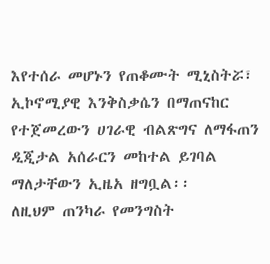እየተሰራ መሆኑን የጠቆሙት ሚኒስትሯ፣ ኢኮኖሚያዊ እንቅስቃሴን በማጠናከር የተጀመረውን ሀገራዊ ብልጽግና ለማፋጠን ዲጂታል አሰራርን መከተል ይገባል ማለታቸውን ኢዜአ ዘግቧል፡፡
ለዚህም ጠንካራ የመንግስት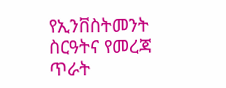የኢንቨስትመንት ስርዓትና የመረጃ ጥራት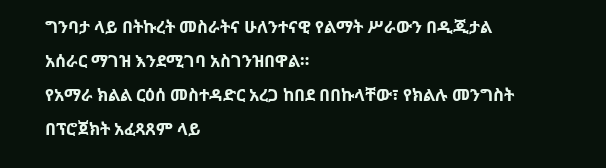ግንባታ ላይ በትኩረት መስራትና ሁለንተናዊ የልማት ሥራውን በዲጂታል አሰራር ማገዝ እንደሚገባ አስገንዝበዋል።
የአማራ ክልል ርዕሰ መስተዳድር አረጋ ከበደ በበኩላቸው፣ የክልሉ መንግስት በፕሮጀክት አፈጻጸም ላይ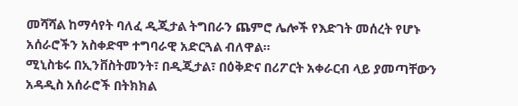መሻሻል ከማሳየት ባለፈ ዲጂታል ትግበራን ጨምሮ ሌሎች የእድገት መሰረት የሆኑ አሰራሮችን አስቀድሞ ተግባራዊ አድርጓል ብለዋል።
ሚኒስቴሩ በኢንቨስትመንት፣ በዲጂታል፣ በዕቅድና በሪፖርት አቀራርብ ላይ ያመጣቸውን አዳዲስ አሰራሮች በትክክል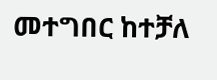መተግበር ከተቻለ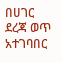በሀገር ደረጃ ወጥ አተገባበር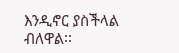እንዲኖር ያስችላል ብለዋል፡፡